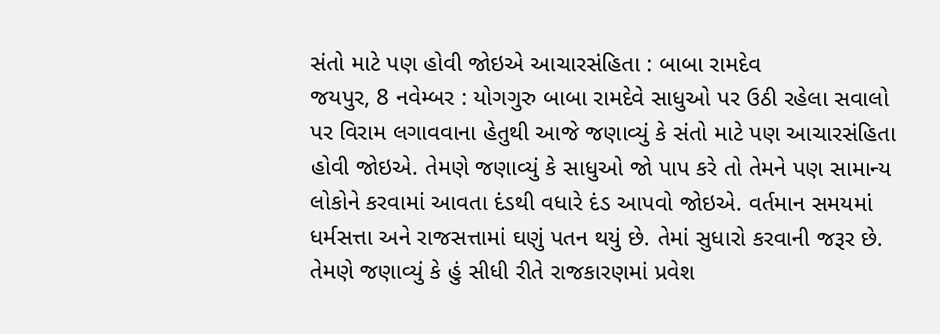સંતો માટે પણ હોવી જોઇએ આચારસંહિતા : બાબા રામદેવ
જયપુર, 8 નવેમ્બર : યોગગુરુ બાબા રામદેવે સાધુઓ પર ઉઠી રહેલા સવાલો પર વિરામ લગાવવાના હેતુથી આજે જણાવ્યું કે સંતો માટે પણ આચારસંહિતા હોવી જોઇએ. તેમણે જણાવ્યું કે સાધુઓ જો પાપ કરે તો તેમને પણ સામાન્ય લોકોને કરવામાં આવતા દંડથી વધારે દંડ આપવો જોઇએ. વર્તમાન સમયમાં ધર્મસત્તા અને રાજસત્તામાં ઘણું પતન થયું છે. તેમાં સુધારો કરવાની જરૂર છે.
તેમણે જણાવ્યું કે હું સીધી રીતે રાજકારણમાં પ્રવેશ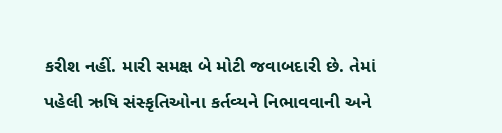કરીશ નહીં. મારી સમક્ષ બે મોટી જવાબદારી છે. તેમાં પહેલી ઋષિ સંસ્કૃતિઓના કર્તવ્યને નિભાવવાની અને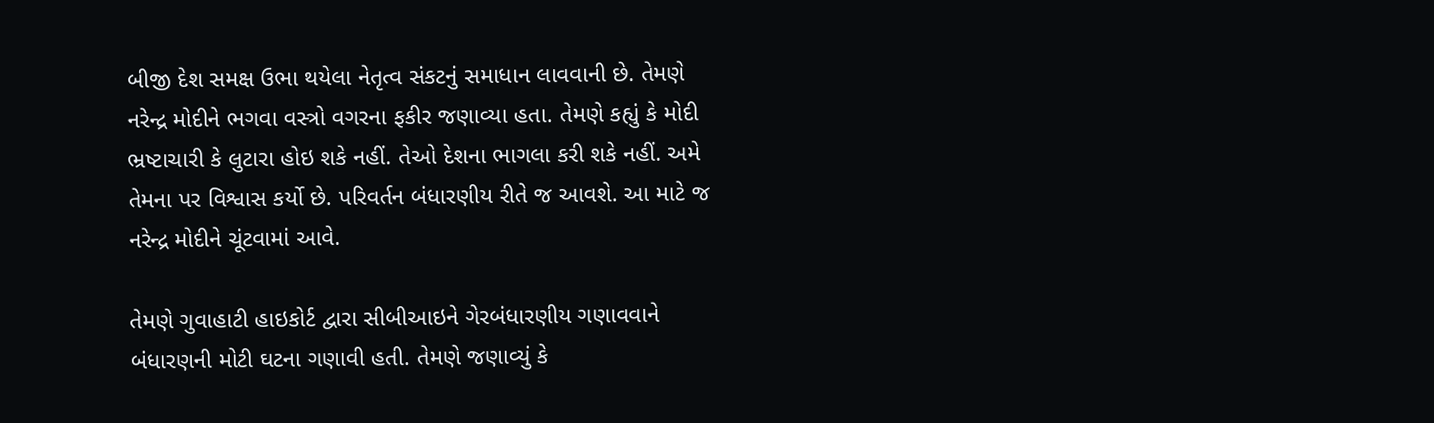બીજી દેશ સમક્ષ ઉભા થયેલા નેતૃત્વ સંકટનું સમાધાન લાવવાની છે. તેમણે નરેન્દ્ર મોદીને ભગવા વસ્ત્રો વગરના ફકીર જણાવ્યા હતા. તેમણે કહ્યું કે મોદી ભ્રષ્ટાચારી કે લુટારા હોઇ શકે નહીં. તેઓ દેશના ભાગલા કરી શકે નહીં. અમે તેમના પર વિશ્વાસ કર્યો છે. પરિવર્તન બંધારણીય રીતે જ આવશે. આ માટે જ નરેન્દ્ર મોદીને ચૂંટવામાં આવે.

તેમણે ગુવાહાટી હાઇકોર્ટ દ્વારા સીબીઆઇને ગેરબંધારણીય ગણાવવાને બંધારણની મોટી ઘટના ગણાવી હતી. તેમણે જણાવ્યું કે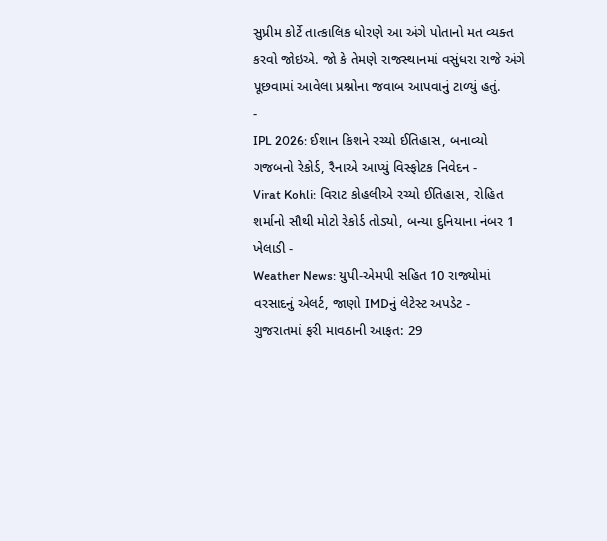સુપ્રીમ કોર્ટે તાત્કાલિક ધોરણે આ અંગે પોતાનો મત વ્યક્ત કરવો જોઇએ. જો કે તેમણે રાજસ્થાનમાં વસુંધરા રાજે અંગે પૂછવામાં આવેલા પ્રશ્નોના જવાબ આપવાનું ટાળ્યું હતું.
-
IPL 2026: ઈશાન કિશને રચ્યો ઈતિહાસ, બનાવ્યો ગજબનો રેકોર્ડ, રૈનાએ આપ્યું વિસ્ફોટક નિવેદન -
Virat Kohli: વિરાટ કોહલીએ રચ્યો ઈતિહાસ, રોહિત શર્માનો સૌથી મોટો રેકોર્ડ તોડ્યો, બન્યા દુનિયાના નંબર 1 ખેલાડી -
Weather News: યુપી-એમપી સહિત 10 રાજ્યોમાં વરસાદનું એલર્ટ, જાણો IMDનું લેટેસ્ટ અપડેટ -
ગુજરાતમાં ફરી માવઠાની આફત: 29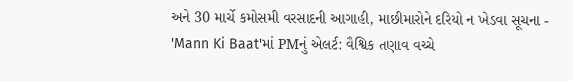અને 30 માર્ચે કમોસમી વરસાદની આગાહી, માછીમારોને દરિયો ન ખેડવા સૂચના -
'Mann Ki Baat'માં PMનું એલર્ટ: વૈશ્વિક તણાવ વચ્ચે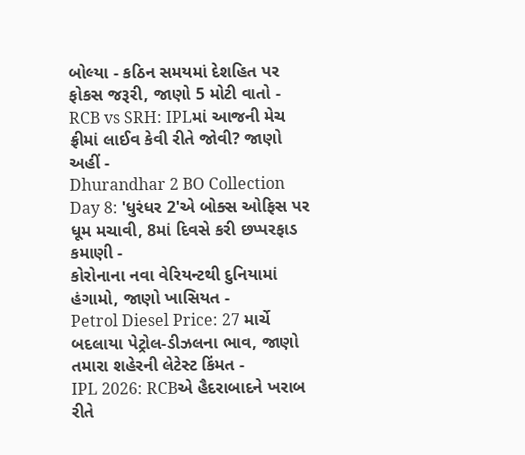બોલ્યા - કઠિન સમયમાં દેશહિત પર ફોકસ જરૂરી, જાણો 5 મોટી વાતો -
RCB vs SRH: IPLમાં આજની મેચ ફ્રીમાં લાઈવ કેવી રીતે જોવી? જાણો અહીં -
Dhurandhar 2 BO Collection Day 8: 'ધુરંધર 2'એ બોક્સ ઓફિસ પર ધૂમ મચાવી, 8માં દિવસે કરી છપ્પરફાડ કમાણી -
કોરોનાના નવા વેરિયન્ટથી દુનિયામાં હંગામો, જાણો ખાસિયત -
Petrol Diesel Price: 27 માર્ચે બદલાયા પેટ્રોલ-ડીઝલના ભાવ, જાણો તમારા શહેરની લેટેસ્ટ કિંમત -
IPL 2026: RCBએ હૈદરાબાદને ખરાબ રીતે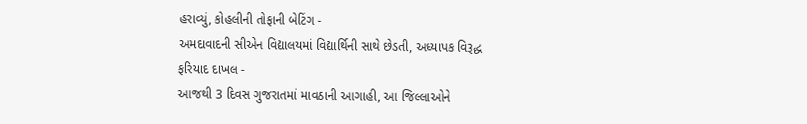હરાવ્યું, કોહલીની તોફાની બેટિંગ -
અમદાવાદની સીએન વિદ્યાલયમાં વિદ્યાર્થિની સાથે છેડતી, અધ્યાપક વિરૂદ્ધ ફરિયાદ દાખલ -
આજથી 3 દિવસ ગુજરાતમાં માવઠાની આગાહી, આ જિલ્લાઓને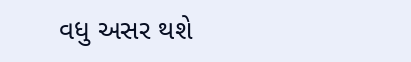વધુ અસર થશે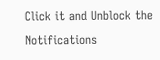Click it and Unblock the Notifications